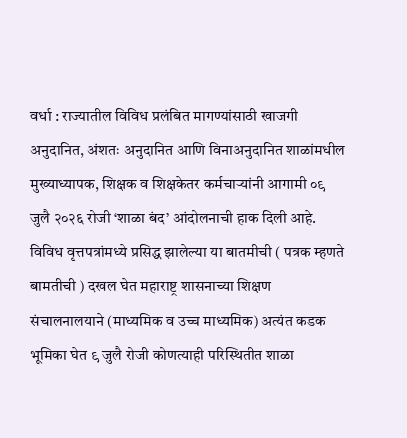वर्धा : राज्यातील विविध प्रलंबित मागण्यांसाठी खाजगी अनुदानित, अंशतः अनुदानित आणि विनाअनुदानित शाळांमधील मुख्याध्यापक, शिक्षक व शिक्षकेतर कर्मचाऱ्यांनी आगामी ०९ जुलै २०२६ रोजी ‘शाळा बंद’ आंदोलनाची हाक दिली आहे. विविध वृत्तपत्रांमध्ये प्रसिद्ध झालेल्या या बातमीची ( पत्रक म्हणते बामतीची ) दखल घेत महाराष्ट्र शासनाच्या शिक्षण संचालनालयाने (माध्यमिक व उच्च माध्यमिक) अत्यंत कडक भूमिका घेत ९ जुलै रोजी कोणत्याही परिस्थितीत शाळा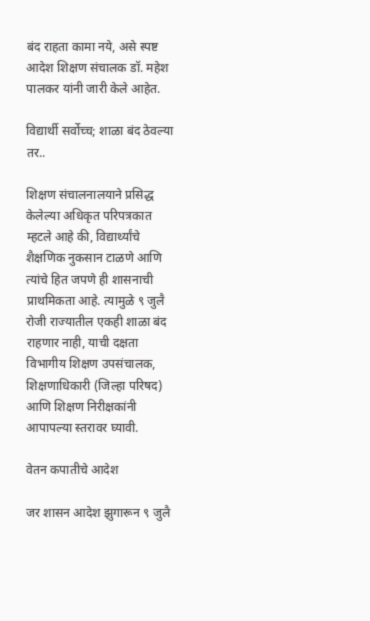बंद राहता कामा नये, असे स्पष्ट आदेश शिक्षण संचालक डॉ. महेश पालकर यांनी जारी केले आहेत.

विद्यार्थी सर्वोच्च; शाळा बंद ठेवल्या तर..

शिक्षण संचालनालयाने प्रसिद्ध केलेल्या अधिकृत परिपत्रकात म्हटले आहे की, विद्यार्थ्यांचे शैक्षणिक नुकसान टाळणे आणि त्यांचे हित जपणे ही शासनाची प्राथमिकता आहे. त्यामुळे ९ जुलै रोजी राज्यातील एकही शाळा बंद राहणार नाही, याची दक्षता विभागीय शिक्षण उपसंचालक, शिक्षणाधिकारी (जिल्हा परिषद) आणि शिक्षण निरीक्षकांनी आपापल्या स्तरावर घ्यावी.

वेतन कपातीचे आदेश

जर शासन आदेश झुगारून ९ जुलै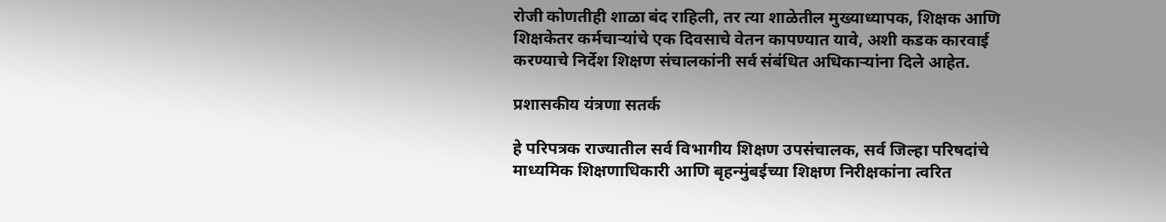रोजी कोणतीही शाळा बंद राहिली, तर त्या शाळेतील मुख्याध्यापक, शिक्षक आणि शिक्षकेतर कर्मचाऱ्यांचे एक दिवसाचे वेतन कापण्यात यावे, अशी कडक कारवाई करण्याचे निर्देश शिक्षण संचालकांनी सर्व संबंधित अधिकाऱ्यांना दिले आहेत.

प्रशासकीय यंत्रणा सतर्क

हे परिपत्रक राज्यातील सर्व विभागीय शिक्षण उपसंचालक, सर्व जिल्हा परिषदांचे माध्यमिक शिक्षणाधिकारी आणि बृहन्मुंबईच्या शिक्षण निरीक्षकांना त्वरित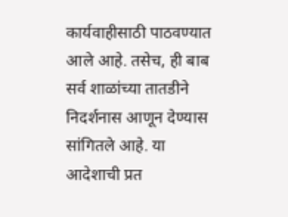कार्यवाहीसाठी पाठवण्यात आले आहे. तसेच, ही बाब सर्व शाळांच्या तातडीने निदर्शनास आणून देण्यास सांगितले आहे. या आदेशाची प्रत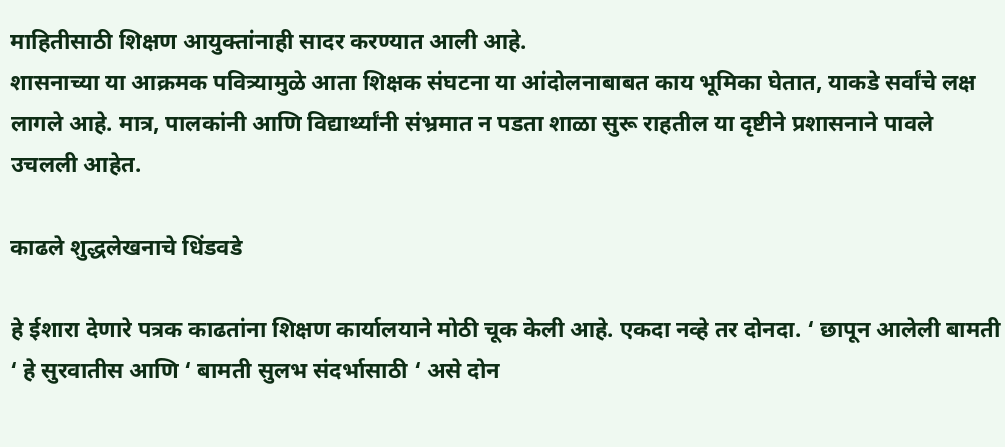माहितीसाठी शिक्षण आयुक्तांनाही सादर करण्यात आली आहे.
शासनाच्या या आक्रमक पवित्र्यामुळे आता शिक्षक संघटना या आंदोलनाबाबत काय भूमिका घेतात, याकडे सर्वांचे लक्ष लागले आहे. मात्र, पालकांनी आणि विद्यार्थ्यांनी संभ्रमात न पडता शाळा सुरू राहतील या दृष्टीने प्रशासनाने पावले उचलली आहेत.

काढले शुद्धलेखनाचे धिंडवडे

हे ईशारा देणारे पत्रक काढतांना शिक्षण कार्यालयाने मोठी चूक केली आहे. एकदा नव्हे तर दोनदा. ‘ छापून आलेली बामती ‘ हे सुरवातीस आणि ‘ बामती सुलभ संदर्भासाठी ‘ असे दोन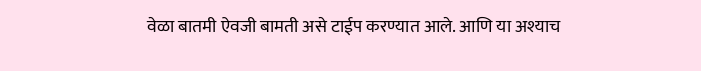वेळा बातमी ऐवजी बामती असे टाईप करण्यात आले. आणि या अश्याच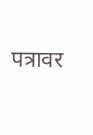पत्रावर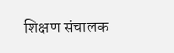शिक्षण संचालक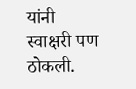यांनी स्वाक्षरी पण ठोकली.